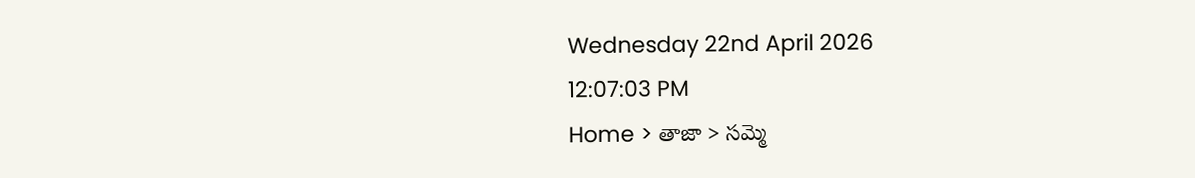Wednesday 22nd April 2026
12:07:03 PM
Home > తాజా > సమ్మె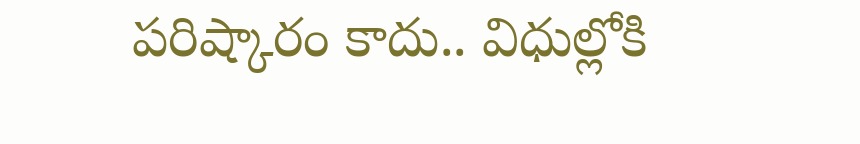పరిష్కారం కాదు.. విధుల్లోకి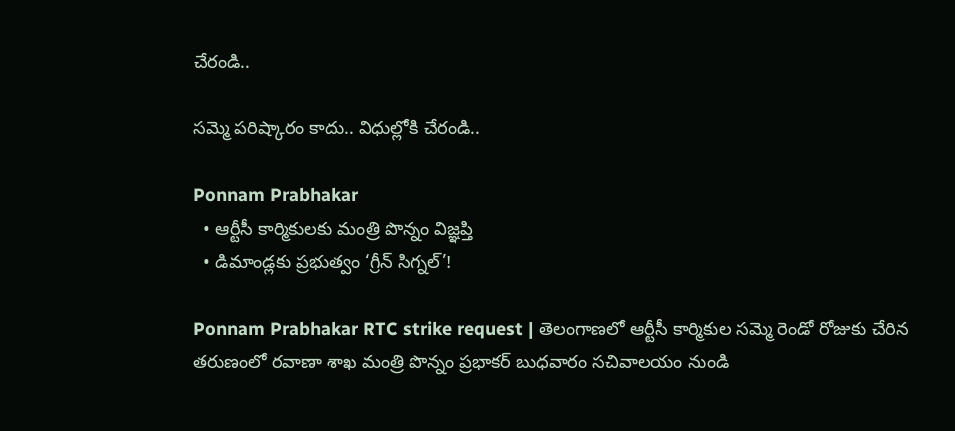చేరండి..

సమ్మె పరిష్కారం కాదు.. విధుల్లోకి చేరండి..

Ponnam Prabhakar
  • ఆర్టీసీ కార్మికులకు మంత్రి పొన్నం విజ్ఞప్తి
  • డిమాండ్లకు ప్రభుత్వం ‘గ్రీన్ సిగ్నల్’!

Ponnam Prabhakar RTC strike request | తెలంగాణలో ఆర్టీసీ కార్మికుల సమ్మె రెండో రోజుకు చేరిన తరుణంలో రవాణా శాఖ మంత్రి పొన్నం ప్రభాకర్ బుధవారం సచివాలయం నుండి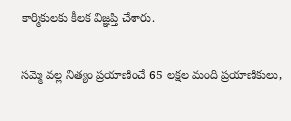కార్మికులకు కీలక విజ్ఞప్తి చేశారు.

సమ్మె వల్ల నిత్యం ప్రయాణించే 65 లక్షల మంది ప్రయాణికులు,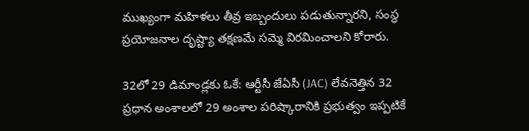ముఖ్యంగా మహిళలు తీవ్ర ఇబ్బందులు పడుతున్నారని, సంస్థ ప్రయోజనాల దృష్ట్యా తక్షణమే సమ్మె విరమించాలని కోరారు.

32లో 29 డిమాండ్లకు ఓకే: ఆర్టీసీ జేఏసీ (JAC) లేవనెత్తిన 32 ప్రధాన అంశాలలో 29 అంశాల పరిష్కారానికి ప్రభుత్వం ఇప్పటికే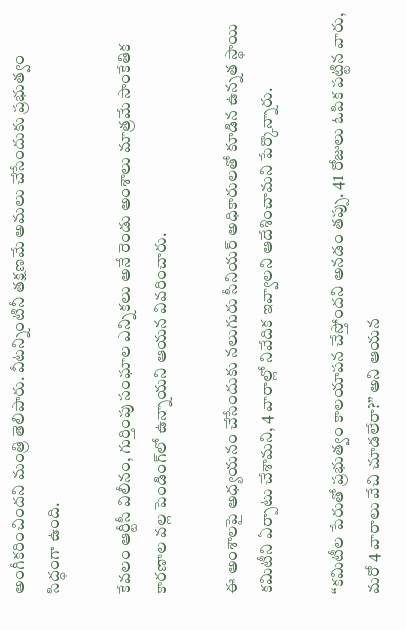అంగీకరించిందని మంత్రి తెలిపారు. వీటన్నింటినీ తక్షణమే అమలు చేసేందుకు ప్రభుత్వం సిద్ధంగా ఉంది.

కేవలం ఆర్టీసీ విలీనం, గుర్తింపు సంఘాల ఎన్నికలు అనే రెండు అంశాలు మాత్రమే సాంకేతిక కారణాల వల్ల పెండింగ్‌లో ఉన్నాయని ఆయన వివరించారు.

ఈ అంశాలపై అధ్యయనం చేసేందుకు నలుగురు సీనియర్ అధికారులతో కూడిన ఉన్నత స్థాయి కమిటీని ఏర్పాటు చేశామని, 4 వారాల్లో నివేదిక ఇవ్వాలని ఆదేశించామని పేర్కొన్నారు.

“కమిటీల పేరుతో ప్రభుత్వం కాలయాపన చేస్తోందని అనడం తప్పు. 41 రోజులు ఓపిక పట్టిన వారు, మరో 4 వారాలు వేచి చూడలేరా?” అని ఆయన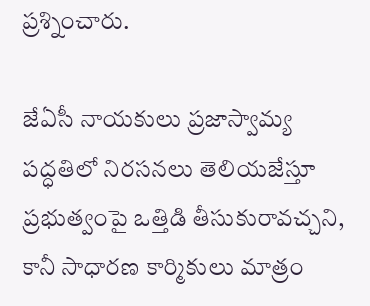ప్రశ్నించారు.

జేఏసీ నాయకులు ప్రజాస్వామ్య పద్ధతిలో నిరసనలు తెలియజేస్తూ ప్రభుత్వంపై ఒత్తిడి తీసుకురావచ్చని, కానీ సాధారణ కార్మికులు మాత్రం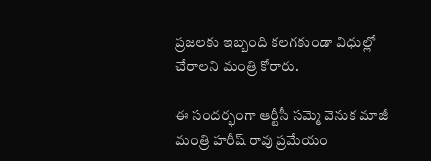ప్రజలకు ఇబ్బంది కలగకుండా విధుల్లో చేరాలని మంత్రి కోరారు.

ఈ సందర్భంగా ఆర్టీసీ సమ్మె వెనుక మాజీ మంత్రి హరీష్ రావు ప్రమేయం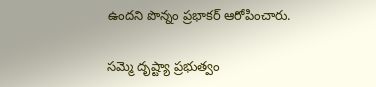ఉందని పొన్నం ప్రభాకర్ ఆరోపించారు.

సమ్మె దృష్ట్యా ప్రభుత్వం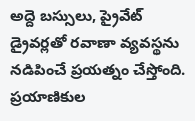అద్దె బస్సులు, ప్రైవేట్ డ్రైవర్లతో రవాణా వ్యవస్థను నడిపించే ప్రయత్నం చేస్తోంది. ప్రయాణికుల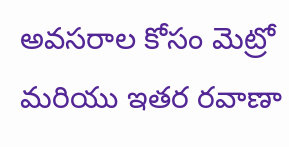అవసరాల కోసం మెట్రో మరియు ఇతర రవాణా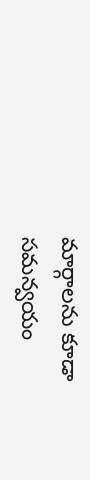మార్గాలను కూడా సమన్వయం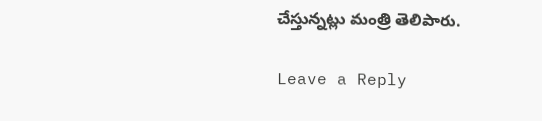చేస్తున్నట్లు మంత్రి తెలిపారు.

Leave a Reply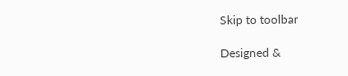Skip to toolbar

Designed &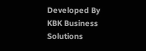Developed By KBK Business Solutions